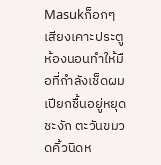Masukก็อกๆ
เสียงเคาะประตูห้องนอนทำให้มือที่กำลังเช็ดผมเปียกชื้นอยู่หยุดชะงัก ตะวันขมวดคิ้วนิดห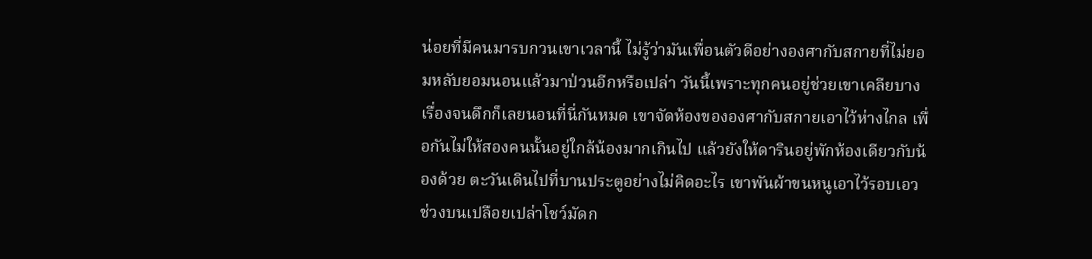น่อยที่มีคนมารบกวนเขาเวลานี้ ไม่รู้ว่ามันเพื่อนตัวดีอย่างองศากับสกายที่ไม่ยอมหลับยอมนอนแล้วมาป่วนอีกหรือเปล่า วันนี้เพราะทุกคนอยู่ช่วยเขาเคลียบางเรื่องจนดึกก็เลยนอนที่นี่กันหมด เขาจัดห้องขององศากับสกายเอาไว้ห่างไกล เพื่อกันไม่ให้สองคนนั้นอยู่ใกล้น้องมากเกินไป แล้วยังให้ดารินอยู่พักห้องเดียวกับน้องด้วย ตะวันเดินไปที่บานประตูอย่างไม่คิดอะไร เขาพันผ้าขนหนูเอาไว้รอบเอว ช่วงบนเปลือยเปล่าโชว์มัดก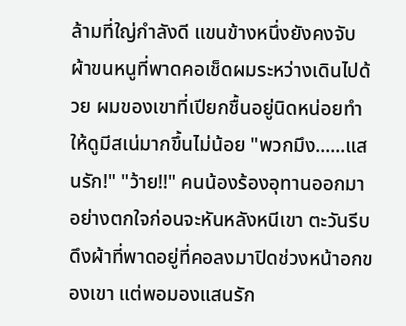ล้ามที่ใญ่กำลังดี แขนข้างหนึ่งยังคงจับผ้าขนหนูที่พาดคอเช็ดผมระหว่างเดินไปด้วย ผมของเขาที่เปียกชื้นอยู่นิดหน่อยทำให้ดูมีสเน่มากขึ้นไม่น้อย "พวกมึง......แสนรัก!" "ว้าย!!" คนน้องร้องอุทานออกมาอย่างตกใจก่อนจะหันหลังหนีเขา ตะวันรีบดึงผ้าที่พาดอยู่ที่คอลงมาปิดช่วงหน้าอกของเขา แต่พอมองแสนรัก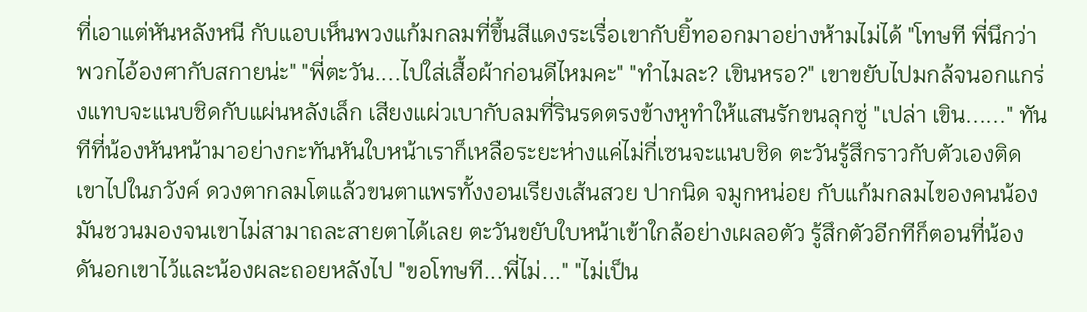ที่เอาแต่หันหลังหนี กับแอบเห็นพวงแก้มกลมที่ขึ้นสีแดงระเรื่อเขากับยิ้ทออกมาอย่างห้ามไม่ได้ "โทษที พี่นึกว่าพวกไอ้องศากับสกายน่ะ" "พี่ตะวัน....ไปใส่เสื้อผ้าก่อนดีไหมคะ" "ทำไมละ? เขินหรอ?" เขาขยับไปมกล้จนอกแกร่งแทบจะแนบชิดกับแผ่นหลังเล็ก เสียงแผ่วเบากับลมที่รินรดตรงข้างหูทำให้แสนรักขนลุกซู่ "เปล่า เขิน......" ทันทีที่น้องหันหน้ามาอย่างกะทันหันใบหน้าเราก็เหลือระยะห่างแค่ไม่กี่เซนจะแนบชิด ตะวันรู้สึกราวกับตัวเองติดเขาไปในภวังค์ ดวงตากลมโตแล้วขนตาแพรทั้งงอนเรียงเส้นสวย ปากนิด จมูกหน่อย กับแก้มกลมไของคนน้องมันชวนมองจนเขาไม่สามาถละสายตาได้เลย ตะวันขยับใบหน้าเข้าใกล้อย่างเผลอตัว รู้สึกตัวอีกทีก็ตอนที่น้องดันอกเขาไว้และน้องผละถอยหลังไป "ขอโทษที...พี่ไม่..." "ไม่เป็น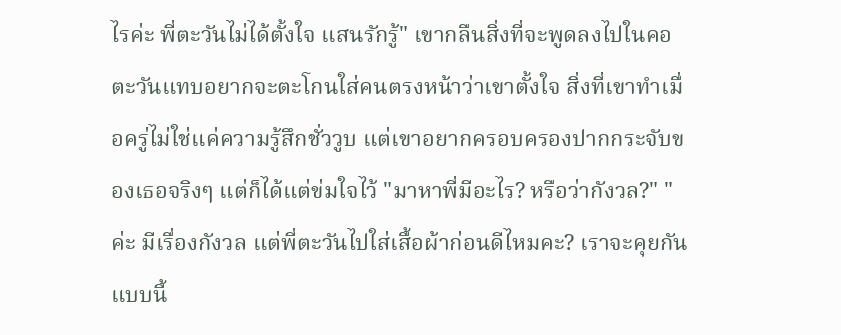ไรค่ะ พี่ตะวันไม่ได้ตั้งใจ แสนรักรู้" เขากลืนสิ่งที่จะพูดลงไปในคอ ตะวันแทบอยากจะตะโกนใส่คนตรงหน้าว่าเขาตั้งใจ สิ่งที่เขาทำเมื่อครู่ไม่ใช่แค่ความรู้สึกชั่ววูบ แต่เขาอยากครอบครองปากกระจับของเธอจริงๆ แต่ก็ได้แต่ข่มใจไว้ "มาหาพี่มีอะไร? หรือว่ากังวล?" "ค่ะ มีเรื่องกังวล แต่พี่ตะวันไปใส่เสื้อผ้าก่อนดีไหมคะ? เราจะคุยกันแบบนี้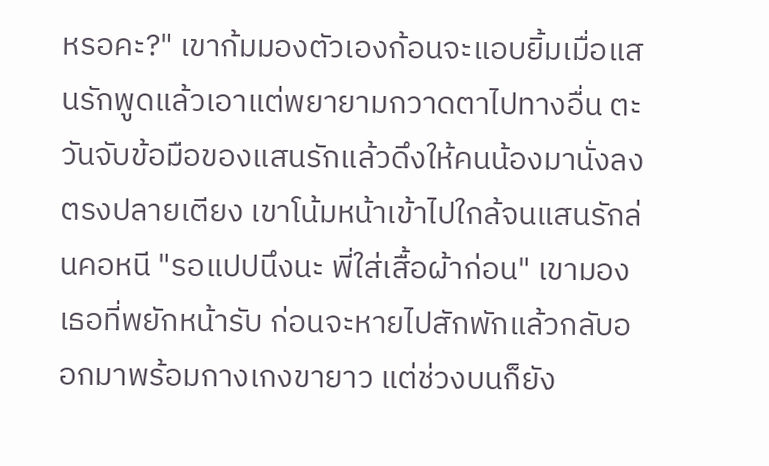หรอคะ?" เขาก้มมองตัวเองก้อนจะแอบยิ้มเมื่อแสนรักพูดแล้วเอาแต่พยายามกวาดตาไปทางอื่น ตะวันจับข้อมือของแสนรักแล้วดึงให้คนน้องมานั่งลงตรงปลายเตียง เขาโน้มหน้าเข้าไปใกล้จนแสนรักล่นคอหนี "รอแปปนึงนะ พี่ใส่เสื้อผ้าก่อน" เขามองเธอที่พยักหน้ารับ ก่อนจะหายไปสักพักแล้วกลับออกมาพร้อมกางเกงขายาว แต่ช่วงบนก็ยัง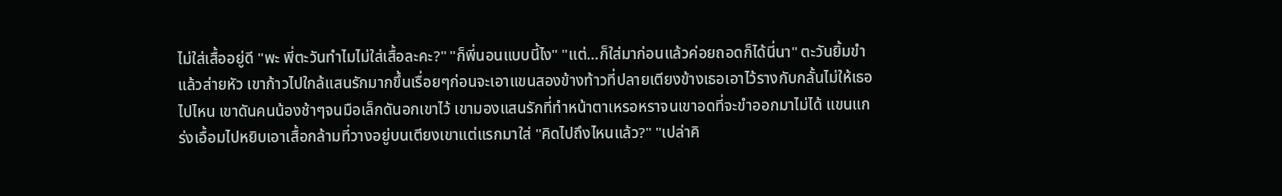ไม่ใส่เสื้ออยู่ดี "พะ พี่ตะวันทำไมไม่ใส่เสื้อละคะ?" "ก็พี่นอนแบบนี้ไง" "แต่...ก็ใส่มาก่อนแล้วค่อยถอดก็ได้นี่นา" ตะวันยิ้มขำแล้วส่ายหัว เขาก้าวไปใกล้แสนรักมากขึ้นเรื่อยๆก่อนจะเอาแขนสองข้างท้าวที่ปลายเตียงข้างเธอเอาไว้รางกับกลั้นไม่ให้เธอไปไหน เขาดันคนน้องช้าๆจนมือเล็กดันอกเขาไว้ เขามองแสนรักที่ทำหน้าตาเหรอหราจนเขาอดที่จะขำออกมาไม่ได้ แขนแกร่งเอื้อมไปหยิบเอาเสื้อกล้ามที่วางอยู่บนเตียงเขาแต่แรกมาใส่ "คิดไปถึงไหนแล้ว?" "เปล่าคิ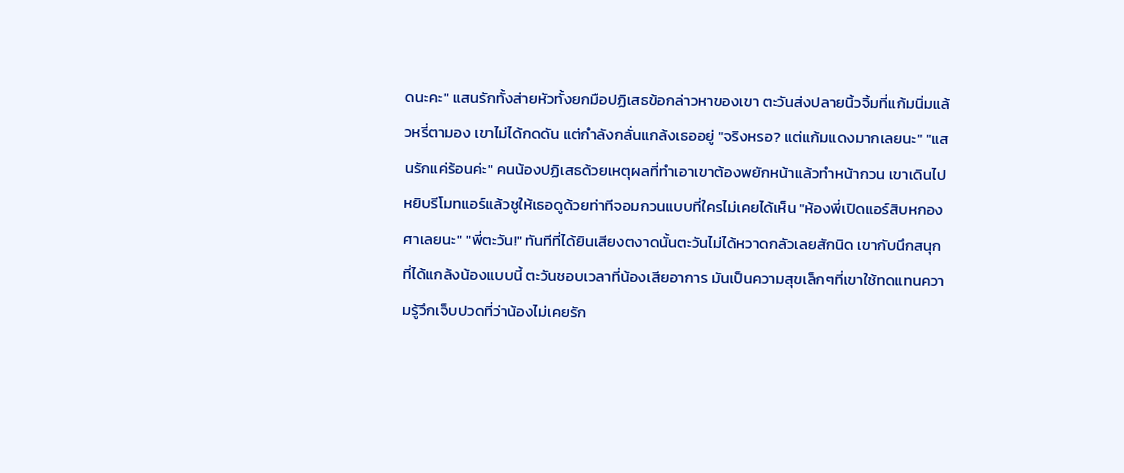ดนะคะ" แสนรักทั้งส่ายหัวทั้งยกมือปฏิเสธข้อกล่าวหาของเขา ตะวันส่งปลายนิ้วจิ้มที่แก้มนิ่มแล้วหรี่ตามอง เขาไม่ได้กดดัน แต่กำลังกลั่นแกล้งเธออยู่ "จริงหรอ? แต่แก้มแดงมากเลยนะ" "แสนรักแค่ร้อนค่ะ" คนน้องปฏิเสธด้วยเหตุผลที่ทำเอาเขาต้องพยักหน้าแล้วทำหน้ากวน เขาเดินไปหยิบรีโมทแอร์แล้วชูให้เธอดูด้วยท่าทีจอมกวนแบบที่ใครไม่เคยได้เห็น "ห้องพี่เปิดแอร์สิบหกองศาเลยนะ" "พี่ตะวัน!" ทันทีที่ได้ยินเสียงตงาดนั้นตะวันไม่ได้หวาดกลัวเลยสักนิด เขากับนึกสนุกที่ได้แกล้งน้องแบบนี้ ตะวันชอบเวลาที่น้องเสียอาการ มันเป็นความสุขเล็กๆที่เขาใช้ทดแทนความรู้วึกเจ็บปวดที่ว่าน้องไม่เคยรัก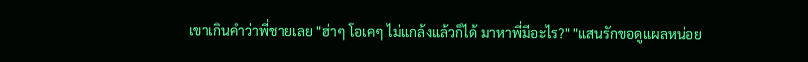เขาเกินคำว่าพี่ชายเลย "ฮ่าๆ โอเคๆ ไม่แกล้งแล้วก็ได้ มาหาพี่มีอะไร?" "แสนรักขอดูแผลหน่อย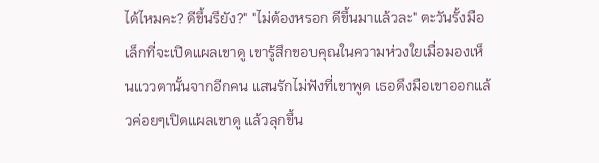ได้ไหมคะ? ดีขึ้นรึยัง?" "ไม่ต้องหรอก ดีขึ้นมาแล้วละ" ตะวันรั้งมือเล็กที่จะเปิดแผลเขาดู เขารู้สึกขอบคุณในความห่วงใยเมื่อมองเห็นแววตานั้นจากอีกคน แสนรักไม่ฟังที่เขาพูด เธอดึงมือเขาออกแล้วค่อยๆเปิดแผลเขาดู แล้วลุกขึ้น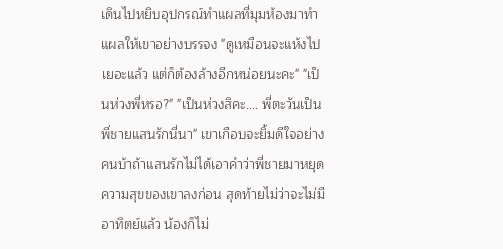เดินไปหยิบอุปกรณ์ทำแผลที่มุมห้องมาทำแผลให้เขาอย่างบรรจง "ดูเหมือนจะแห้งไปเยอะแล้ว แต่ก็ต้องล้างอีกหน่อยนะคะ" "เป็นห่วงพี่หรอ?" "เป็นห่วงสิคะ.... พี่ตะวันเป็นพี่ชายแสนรักนี่นา" เขาเกือบจะยิ้มดีใจอย่างคนบ้าถ้าแสนรักไม่ได้เอาคำว่าพี่ชายมาหยุดความสุขของเขาลงก่อน สุดท้ายไม่ว่าจะไม่มีอาทิตย์แล้ว น้องก็ไม่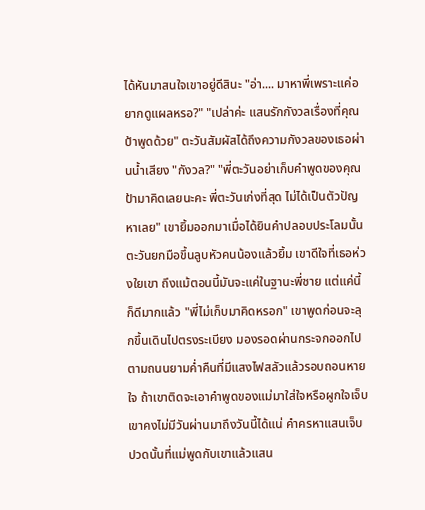ได้หันมาสนใจเขาอยู่ดีสินะ "อ่า.... มาหาพี่เพราะแค่อยากดูแผลหรอ?" "เปล่าค่ะ แสนรักกังวลเรื่องที่คุณป้าพูดด้วย" ตะวันสัมผัสได้ถึงความกังวลของเธอผ่านน้ำเสียง "กังวล?" "พี่ตะวันอย่าเก็บคำพูดของคุณป้ามาคิดเลยนะคะ พี่ตะวันเก่งที่สุด ไม่ได้เป็นตัวปัญหาเลย" เขายิ้มออกมาเมื่อได้ยินคำปลอบประโลมนั้น ตะวันยกมือขึ้นลูบหัวคนน้องแล้วยิ้ม เขาดีใจที่เธอห่วงใยเขา ถึงแม้ตอนนี้มันจะแค่ในฐานะพี่ชาย แต่แค่นี้ก็ดีมากแล้ว "พี่ไม่เก็บมาคิดหรอก" เขาพูดก่อนจะลุกขึ้นเดินไปตรงระเบียง มองรอดผ่านกระจกออกไปตามถนนยามค่ำคืนที่มีแสงไฟสลัวแล้วรอบถอนหายใจ ถ้าเขาติดจะเอาคำพูดของแม่มาใส่ใจหรือผูกใจเจ็บ เขาคงไม่มีวันผ่านมาถึงวันนี้ได้แน่ คำครหาแสนเจ็บปวดนั้นที่แม่พูดกับเขาแล้วแสน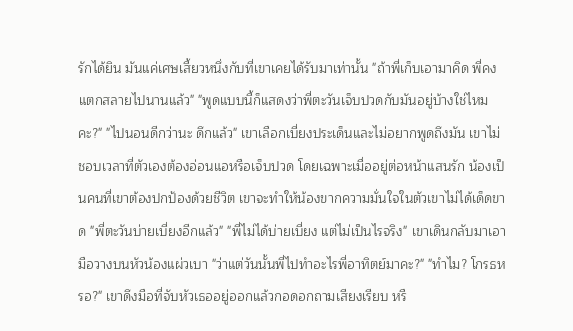รักได้ยิน มันแค่เศษเสี้ยวหนึ่งกับที่เขาเคยได้รับมาเท่านั้น "ถ้าพี่เก็บเอามาคิด พี่คงแตกสลายไปนานแล้ว" "พูดแบบนี้ก็แสดงว่าพี่ตะวันเจ็บปวดกับมันอยู่บ้างใช่ไหมคะ?" "ไปนอนดีกว่านะ ดึกแล้ว" เขาเลือกเบี่ยงประเด็นและไม่อยากพูดถึงมัน เขาไม่ชอบเวลาที่ตัวเองต้องอ่อนแอหรือเจ็บปวด โดยเฉพาะเมื่ออยู่ต่อหน้าแสนรัก น้องเป็นคนที่เขาต้องปกป้องด้วยชีวิต เขาจะทำให้น้องขากความมั่นใจในตัวเขาไม่ได้เด็ดขาด "พี่ตะวันบ่ายเบี่ยงอีกแล้ว" "พี่ไม่ได้บ่ายเบี่ยง แต่ไม่เป็นไรจริง" เขาเดินกลับมาเอามือวางบนหัวน้องแผ่วเบา "ว่าแต่วันนั้นพี่ไปทำอะไรพี่อาทิตย์มาคะ?" "ทำไม? โกรธหรอ?" เขาดึงมือที่จับหัวเธออยู่ออกแล้วกอดอกถามเสียงเรียบ หรื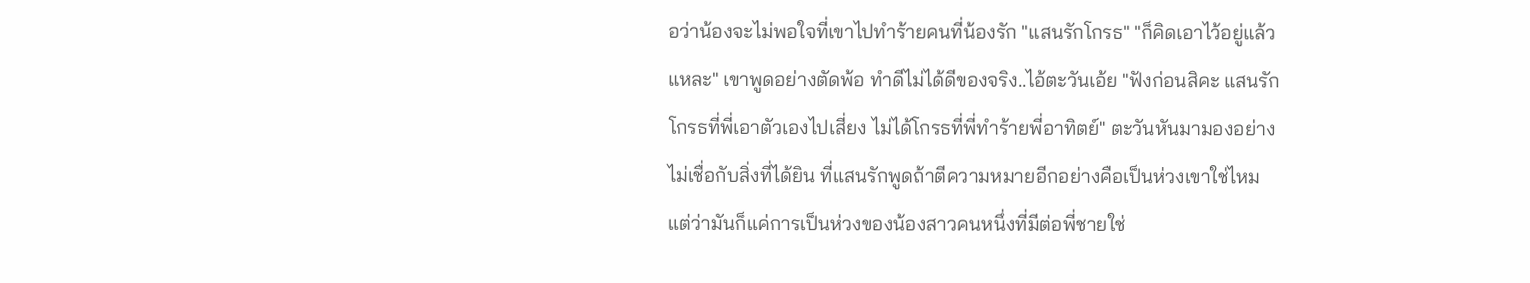อว่าน้องจะไม่พอใจที่เขาไปทำร้ายคนที่น้องรัก "แสนรักโกรธ" "ก็คิดเอาไว้อยู่แล้วแหละ" เขาพูดอย่างตัดพ้อ ทำดีไม่ได้ดีของจริง..ไอ้ตะวันเอ้ย "ฟังก่อนสิคะ แสนรักโกรธที่พี่เอาตัวเองไปเสี่ยง ไม่ได้โกรธที่พี่ทำร้ายพี่อาทิตย์" ตะวันหันมามองอย่างไม่เชื่อกับสิ่งที่ได้ยิน ที่แสนรักพูดถ้าตีความหมายอีกอย่างคือเป็นห่วงเขาใช่ไหม แต่ว่ามันก็แค่การเป็นห่วงของน้องสาวคนหนึ่งที่มีต่อพี่ชายใช่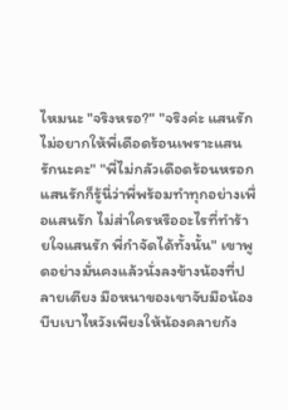ไหมนะ "จริงหรอ?" "จริงค่ะ แสนรักไม่อยากให้พี่เดือดร้อนเพราะแสนรักนะคะ" "พี่ไม่กลัวเดือดร้อนหรอก แสนรักก็รู้นี่ว่าพี่พร้อมทำทุกอย่างเพื่อแสนรัก ไม่ส่าใครหรืออะไรที่ทำร้ายใจแสนรัก พี่กำจัดได้ทั้งนั้น" เขาพูดอย่างมั่นคงแล้วนั่งลงข้างน้องที่ปลายเตียง มือหนาของเขาจับมือน้องบีบเบาไหวังเพียงให้น้องคลายกัง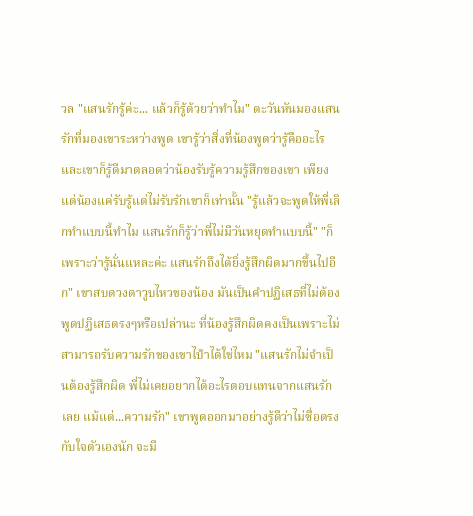วล "แสนรักรู้ค่ะ... แล้วก็รู้ด้วยว่าทำไม" ตะวันหันมองแสนรักที่มองเขาระหว่างพูด เขารู้ว่าสิ่งที่น้องพูดว่ารู้คืออะไร และเขาก็รู้ดีมาตลอดว่าน้องรับรู้ความรู้สึกของเขา เพียงแต่น้องแค่รับรู้แต่ไม่รับรักเขาก็เท่านั้น "รู้แล้วจะพูดให้พี่เลิกทำแบบนี้ทำไม แสนรักก็รู้ว่าพี่ไม่มีวันหยุดทำแบบนี้" "ก็เพราะว่ารู้นั่นแหละค่ะ แสนรักถึงได้ยิ่งรู้สึกผิดมากขึ้นไปอีก" เขาสบดวงตาวูบไหวของน้อง มันเป็นคำปฏิเสธที่ไม่ต้องพูดปฏิเสธตรงๆหรือเปล่านะ ที่น้องรู้สึกผิดคงเป็นเพราะไม่สามารถรับความรักของเขาไปำได้ใช่ไหม "แสนรักไม่จำเป็นต้องรู้สึกผิด พี่ไม่เคยอยากได้อะไรตอบแทนจากแสนรักเลย แม้แต่...ความรัก" เขาพูดออกมาอย่างรู้ดีว่าไม่ซื่อตรงกับใจตัวเองนัก จะมี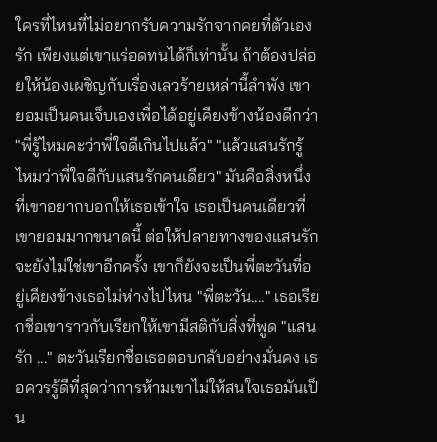ใครที่ไหนที่ไม่อยากรับความรักจากคยที่ตัวเองรัก เพียงแต่เขาแร่อดทนได้ก็เท่านั้น ถ้าต้องปล่อยให้น้องเผชิญกับเรื่องเลวร้ายเหล่านี้ลำพัง เขายอมเป็นคนเจ็บเองเพื่อได้อยู่เคียงข้างน้องดีกว่า "พี่รู้ไหมคะว่าพี่ใจดีเกินไปแล้ว" "แล้วแสนรักรู้ไหมว่าพี่ใจดีกับแสนรักคนเดียว" มันคือสิ่งหนึ่งที่เขาอยากบอกให้เธอเข้าใจ เธอเป็นคนเดียวที่เขายอมมากขนาดนี้ ต่อให้ปลายทางของแสนรักจะยังไม่ใช่เขาอีกครั้ง เขาก็ยังจะเป็นพี่ตะวันที่อยู่เคียงข้างเธอไม่ห่างไปไหน "พี่ตะวัน...." เธอเรียกชื่อเขาราวกับเรียกให้เขามีสติกับสิ่งที่พูด "แสนรัก ..." ตะวันเรียกชื่อเธอตอบกลับอย่างมั่นคง เธอควรรู้ดีที่สุดว่าการห้ามเขาไม่ให้สนใจเธอมันเป็น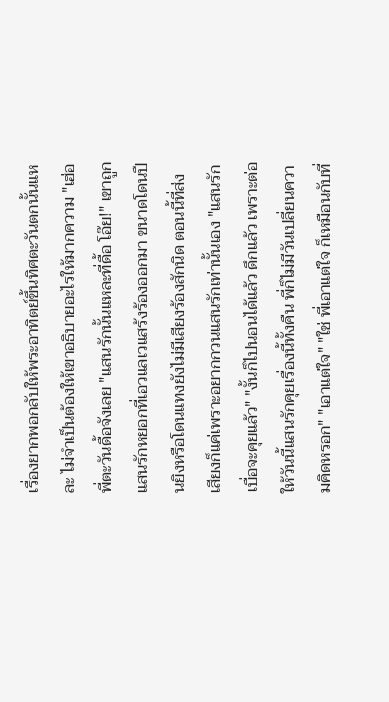เรื่องยากพอกลับให้พระอาทิตย์ขึ้นทิศตะวันตกนั้นแหละ ไม่จำเป็นต้องให้เขาอธิบายอะไรให้มากความ "เฮ่อ พี่ตะวันดื้อจังเลย "แสนรักนั้นแหละที่ดื้อ โอ๊ย!" เขาถูกแสนรักหยอกที่เอวแลเวแสร้งร้องออกมา ขนาดโดนปืนยิงหรือโดนแทงยังไม่มีเสียงร้องสักนิด ตอนนี้ที่ส่งเสียงก็แค่เพราะอยากกวนแสนรักเท่านั้นเอง "แสนรักเบื่อจะคุยแล้ว" "งั้นก็ไปนอนได้แล้ว ดึกแล้ว เพราะต่อให้วันนี้แสนรักคุยเรื่องนี้ทั้งคืน พี่ก็ไม่มีวันเปลี่ยนความคิดหรอก" "เอาแต่ใจ" "ใช่ พี่เอาแต่ใจ ก็เหมือนกับที่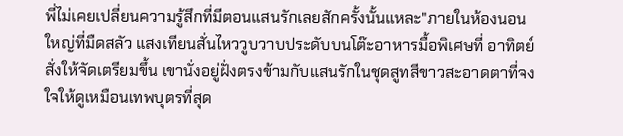พี่ไม่เคยเปลี่ยนความรู้สึกที่มีตอนแสนรักเลยสักครั้งนั้นแหละ"ภายในห้องนอนใหญ่ที่มืดสลัว แสงเทียนสั่นไหววูบวาบประดับบนโต๊ะอาหารมื้อพิเศษที่ อาทิตย์สั่งให้จัดเตรียมขึ้น เขานั่งอยู่ฝั่งตรงข้ามกับแสนรักในชุดสูทสีขาวสะอาดตาที่จงใจให้ดูเหมือนเทพบุตรที่สุด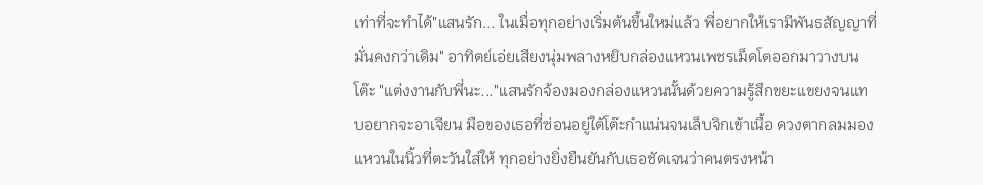เท่าที่จะทำได้"แสนรัก... ในเมื่อทุกอย่างเริ่มต้นขึ้นใหม่แล้ว พี่อยากให้เรามีพันธสัญญาที่มั่นคงกว่าเดิม" อาทิตย์เอ่ยเสียงนุ่มพลางหยิบกล่องแหวนเพชรเม็ดโตออกมาวางบนโต๊ะ "แต่งงานกับพี่นะ..."แสนรักจ้องมองกล่องแหวนนั้นด้วยความรู้สึกขยะแขยงจนแทบอยากจะอาเจียน มือของเธอที่ซ่อนอยู่ใต้โต๊ะกำแน่นจนเล็บจิกเข้าเนื้อ ดวงตากลมมองแหวนในนิ้วที่ตะวันใส่ให้ ทุกอย่างยิ่งยืนยันกับเธอชัดเจนว่าคนตรงหน้า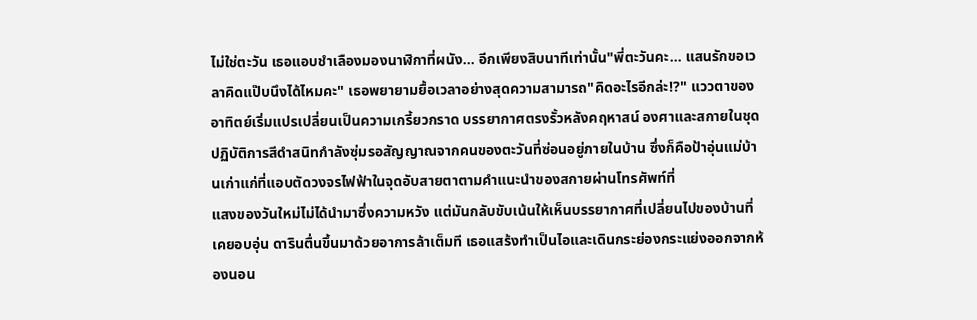ไม่ใช่ตะวัน เธอแอบชำเลืองมองนาฬิกาที่ผนัง... อีกเพียงสิบนาทีเท่านั้น"พี่ตะวันคะ... แสนรักขอเวลาคิดแป๊บนึงได้ไหมคะ" เธอพยายามยื้อเวลาอย่างสุดความสามารถ"คิดอะไรอีกล่ะ!?" แววตาของอาทิตย์เริ่มแปรเปลี่ยนเป็นความเกรี้ยวกราด บรรยากาศตรงรั้วหลังคฤหาสน์ องศาและสกายในชุดปฏิบัติการสีดำสนิทกำลังซุ่มรอสัญญาณจากคนของตะวันที่ซ่อนอยู่ภายในบ้าน ซึ่งก็คือป้าอุ่นแม่บ้านเก่าแก่ที่แอบตัดวงจรไฟฟ้าในจุดอับสายตาตามคำแนะนำของสกายผ่านโทรศัพท์ที่
แสงของวันใหม่ไม่ได้นำมาซึ่งความหวัง แต่มันกลับขับเน้นให้เห็นบรรยากาศที่เปลี่ยนไปของบ้านที่เคยอบอุ่น ดารินตื่นขึ้นมาด้วยอาการล้าเต็มที เธอแสร้งทำเป็นไอและเดินกระย่องกระแย่งออกจากห้องนอน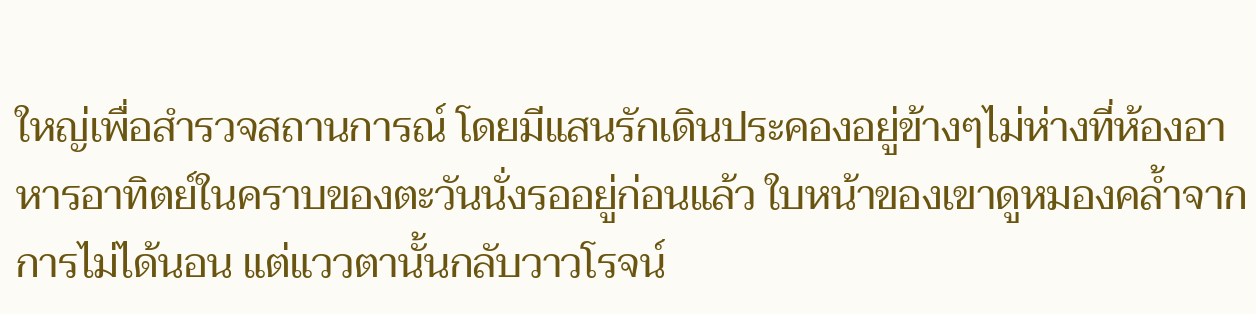ใหญ่เพื่อสำรวจสถานการณ์ โดยมีแสนรักเดินประคองอยู่ข้างๆไม่ห่างที่ห้องอาหารอาทิตย์ในคราบของตะวันนั่งรออยู่ก่อนแล้ว ใบหน้าของเขาดูหมองคล้ำจากการไม่ได้นอน แต่แววตานั้นกลับวาวโรจน์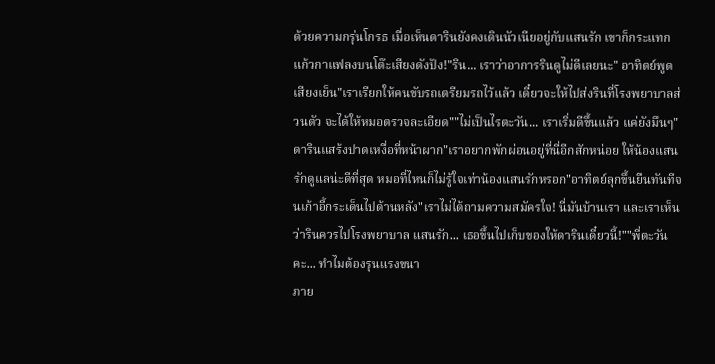ด้วยความกรุ่นโกรธ เมื่อเห็นดารินยังคงเดินนัวเนียอยู่กับแสนรัก เขาก็กระแทกแก้วกาแฟลงบนโต๊ะเสียงดังปัง!"ริน... เราว่าอาการรินดูไม่ดีเลยนะ" อาทิตย์พูดเสียงเย็น"เราเรียกให้คนขับรถเตรียมรถไว้แล้ว เดี๋ยวจะให้ไปส่งรินที่โรงพยาบาลส่วนตัว จะได้ให้หมอตรวจละเอียด""ไม่เป็นไรตะวัน... เราเริ่มดีขึ้นแล้ว แค่ยังมึนๆ" ดารินแสร้งปาดเหงื่อที่หน้าผาก"เราอยากพักผ่อนอยู่ที่นี่อีกสักหน่อย ให้น้องแสนรักดูแลน่ะดีที่สุด หมอที่ไหนก็ไม่รู้ใจเท่าน้องแสนรักหรอก"อาทิตย์ลุกขึ้นยืนทันทีจนเก้าอี้กระเด็นไปด้านหลัง"เราไม่ได้ถามความสมัครใจ! นี่มันบ้านเรา และเราเห็นว่ารินควรไปโรงพยาบาล แสนรัก... เธอขึ้นไปเก็บของให้ดารินเดี๋ยวนี้!""พี่ตะวันคะ... ทำไมต้องรุนแรงขนา
ภาย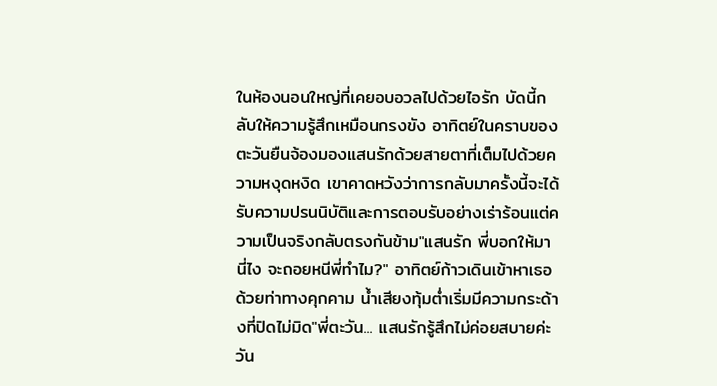ในห้องนอนใหญ่ที่เคยอบอวลไปด้วยไอรัก บัดนี้กลับให้ความรู้สึกเหมือนกรงขัง อาทิตย์ในคราบของตะวันยืนจ้องมองแสนรักด้วยสายตาที่เต็มไปด้วยความหงุดหงิด เขาคาดหวังว่าการกลับมาครั้งนี้จะได้รับความปรนนิบัติและการตอบรับอย่างเร่าร้อนแต่ความเป็นจริงกลับตรงกันข้าม"แสนรัก พี่บอกให้มานี่ไง จะถอยหนีพี่ทำไม?" อาทิตย์ก้าวเดินเข้าหาเธอด้วยท่าทางคุกคาม น้ำเสียงทุ้มต่ำเริ่มมีความกระด้างที่ปิดไม่มิด"พี่ตะวัน... แสนรักรู้สึกไม่ค่อยสบายค่ะ วัน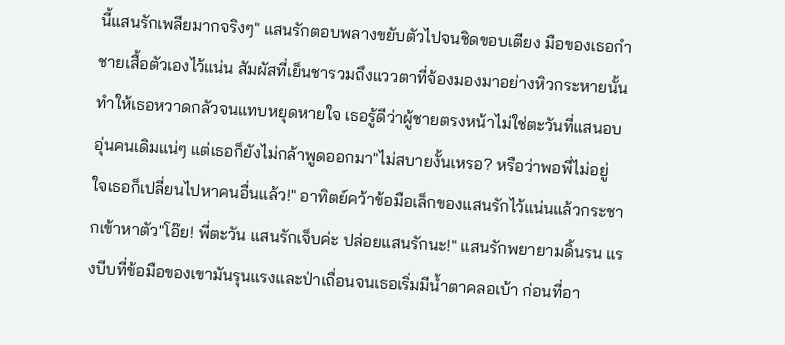นี้แสนรักเพลียมากจริงๆ" แสนรักตอบพลางขยับตัวไปจนชิดขอบเตียง มือของเธอกำชายเสื้อตัวเองไว้แน่น สัมผัสที่เย็นชารวมถึงแววตาที่จ้องมองมาอย่างหิวกระหายนั้นทำให้เธอหวาดกลัวจนแทบหยุดหายใจ เธอรู้ดีว่าผู้ชายตรงหน้าไม่ใช่ตะวันที่แสนอบอุ่นคนเดิมแน่ๆ แต่เธอก็ยังไม่กล้าพูดออกมา"ไม่สบายงั้นเหรอ? หรือว่าพอพี่ไม่อยู่ ใจเธอก็เปลี่ยนไปหาคนอื่นแล้ว!" อาทิตย์คว้าข้อมือเล็กของแสนรักไว้แน่นแล้วกระชากเข้าหาตัว"โอ๊ย! พี่ตะวัน แสนรักเจ็บค่ะ ปล่อยแสนรักนะ!" แสนรักพยายามดิ้นรน แรงบีบที่ข้อมือของเขามันรุนแรงและป่าเถื่อนจนเธอเริ่มมีน้ำตาคลอเบ้า ก่อนที่อา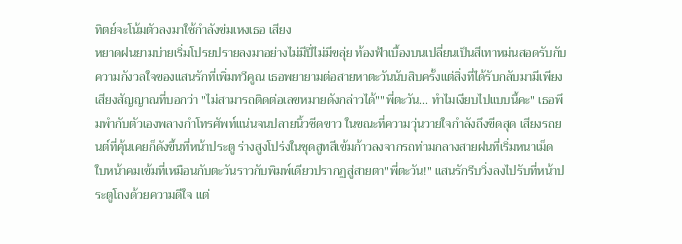ทิตย์จะโน้มตัวลงมาใช้กำลังข่มเหงเธอ เสียง
หยาดฝนยามบ่ายเริ่มโปรยปรายลงมาอย่างไม่มีปี่ไม่มีขลุ่ย ท้องฟ้าเบื้องบนเปลี่ยนเป็นสีเทาหม่นสอดรับกับความกังวลใจของแสนรักที่เพิ่มทวีคูณ เธอพยายามต่อสายหาตะวันนับสิบครั้งแต่สิ่งที่ได้รับกลับมามีเพียงเสียงสัญญาณที่บอกว่า "ไม่สามารถติดต่อเลขหมายดังกล่าวได้""พี่ตะวัน... ทำไมเงียบไปแบบนี้คะ" เธอพึมพำกับตัวเองพลางกำโทรศัพท์แน่นจนปลายนิ้วซีดขาว ในขณะที่ความวุ่นวายใจกำลังถึงขีดสุด เสียงรถยนต์ที่คุ้นเคยก็ดังขึ้นที่หน้าประตู ร่างสูงโปร่งในชุดสูทสีเข้มก้าวลงจากรถท่ามกลางสายฝนที่เริ่มหนาเม็ด ใบหน้าคมเข้มที่เหมือนกับตะวันราวกับพิมพ์เดียวปรากฏสู่สายตา"พี่ตะวัน!" แสนรักรีบวิ่งลงไปรับที่หน้าประตูโถงด้วยความดีใจ แต่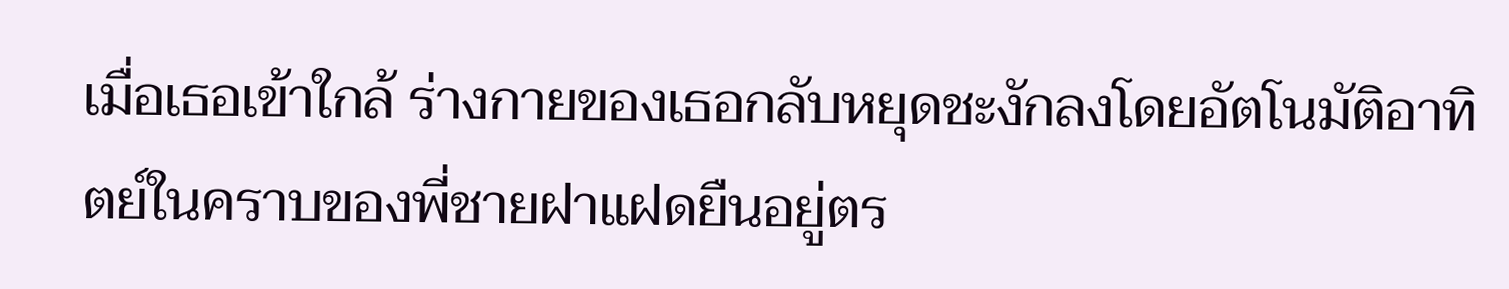เมื่อเธอเข้าใกล้ ร่างกายของเธอกลับหยุดชะงักลงโดยอัตโนมัติอาทิตย์ในคราบของพี่ชายฝาแฝดยืนอยู่ตร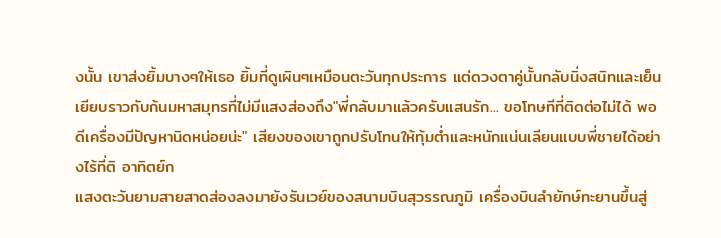งนั้น เขาส่งยิ้มบางๆให้เธอ ยิ้มที่ดูเผินๆเหมือนตะวันทุกประการ แต่ดวงตาคู่นั้นกลับนิ่งสนิทและเย็นเยียบราวกับก้นมหาสมุทรที่ไม่มีแสงส่องถึง"พี่กลับมาแล้วครับแสนรัก... ขอโทษทีที่ติดต่อไม่ได้ พอดีเครื่องมีปัญหานิดหน่อยน่ะ" เสียงของเขาถูกปรับโทนให้ทุ้มต่ำและหนักแน่นเลียนแบบพี่ชายได้อย่างไร้ที่ติ อาทิตย์ก
แสงตะวันยามสายสาดส่องลงมายังรันเวย์ของสนามบินสุวรรณภูมิ เครื่องบินลำยักษ์ทะยานขึ้นสู่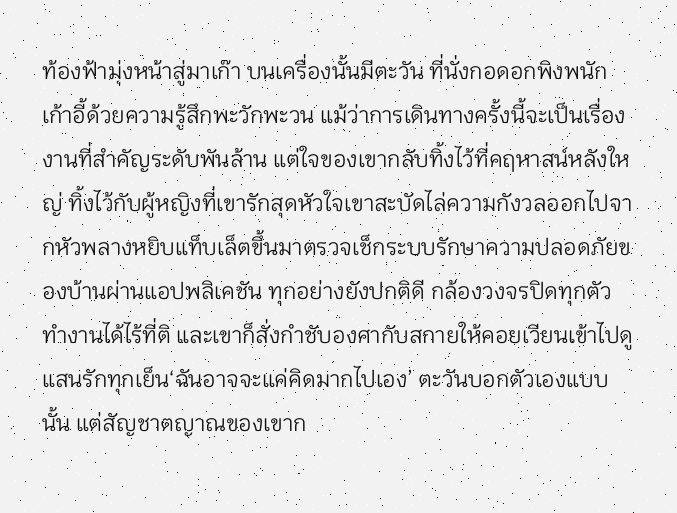ท้องฟ้ามุ่งหน้าสู่มาเก๊า บนเครื่องนั้นมีตะวัน ที่นั่งกอดอกพิงพนักเก้าอี้ด้วยความรู้สึกพะวักพะวน แม้ว่าการเดินทางครั้งนี้จะเป็นเรื่องงานที่สำคัญระดับพันล้าน แต่ใจของเขากลับทิ้งไว้ที่คฤหาสน์หลังใหญ่ ทิ้งไว้กับผู้หญิงที่เขารักสุดหัวใจเขาสะบัดไล่ความกังวลออกไปจากหัวพลางหยิบแท็บเล็ตขึ้นมาตรวจเช็กระบบรักษาความปลอดภัยของบ้านผ่านแอปพลิเคชัน ทุกอย่างยังปกติดี กล้องวงจรปิดทุกตัวทำงานได้ไร้ที่ติ และเขาก็สั่งกำชับองศากับสกายให้คอยเวียนเข้าไปดูแสนรักทุกเย็น‘ฉันอาจจะแค่คิดมากไปเอง’ ตะวันบอกตัวเองแบบนั้น แต่สัญชาตญาณของเขาก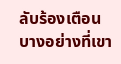ลับร้องเตือนบางอย่างที่เขา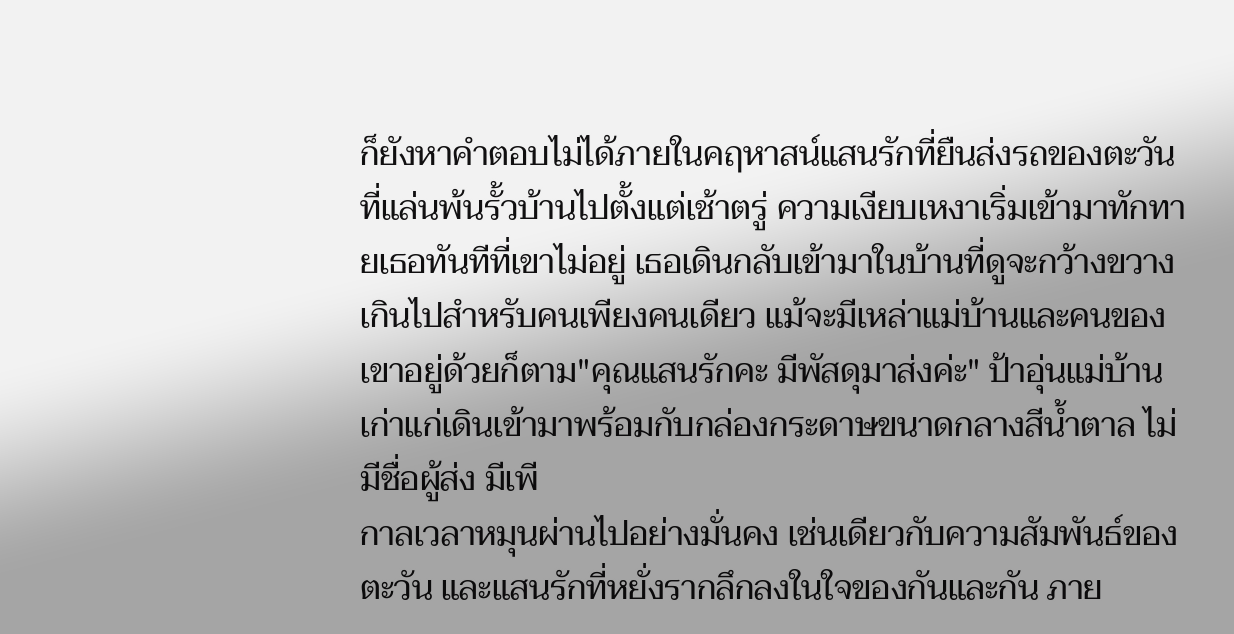ก็ยังหาคำตอบไม่ได้ภายในคฤหาสน์แสนรักที่ยืนส่งรถของตะวันที่แล่นพ้นรั้วบ้านไปตั้งแต่เช้าตรู่ ความเงียบเหงาเริ่มเข้ามาทักทายเธอทันทีที่เขาไม่อยู่ เธอเดินกลับเข้ามาในบ้านที่ดูจะกว้างขวางเกินไปสำหรับคนเพียงคนเดียว แม้จะมีเหล่าแม่บ้านและคนของเขาอยู่ด้วยก็ตาม"คุณแสนรักคะ มีพัสดุมาส่งค่ะ" ป้าอุ่นแม่บ้านเก่าแก่เดินเข้ามาพร้อมกับกล่องกระดาษขนาดกลางสีน้ำตาล ไม่มีชื่อผู้ส่ง มีเพี
กาลเวลาหมุนผ่านไปอย่างมั่นคง เช่นเดียวกับความสัมพันธ์ของ ตะวัน และแสนรักที่หยั่งรากลึกลงในใจของกันและกัน ภาย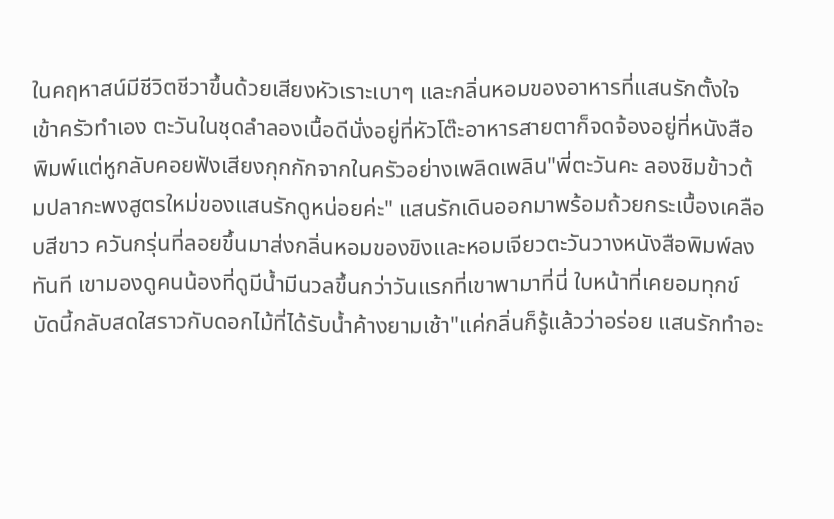ในคฤหาสน์มีชีวิตชีวาขึ้นด้วยเสียงหัวเราะเบาๆ และกลิ่นหอมของอาหารที่แสนรักตั้งใจเข้าครัวทำเอง ตะวันในชุดลำลองเนื้อดีนั่งอยู่ที่หัวโต๊ะอาหารสายตาก็จดจ้องอยู่ที่หนังสือพิมพ์แต่หูกลับคอยฟังเสียงกุกกักจากในครัวอย่างเพลิดเพลิน"พี่ตะวันคะ ลองชิมข้าวต้มปลากะพงสูตรใหม่ของแสนรักดูหน่อยค่ะ" แสนรักเดินออกมาพร้อมถ้วยกระเบื้องเคลือบสีขาว ควันกรุ่นที่ลอยขึ้นมาส่งกลิ่นหอมของขิงและหอมเจียวตะวันวางหนังสือพิมพ์ลงทันที เขามองดูคนน้องที่ดูมีน้ำมีนวลขึ้นกว่าวันแรกที่เขาพามาที่นี่ ใบหน้าที่เคยอมทุกข์บัดนี้กลับสดใสราวกับดอกไม้ที่ได้รับน้ำค้างยามเช้า"แค่กลิ่นก็รู้แล้วว่าอร่อย แสนรักทำอะ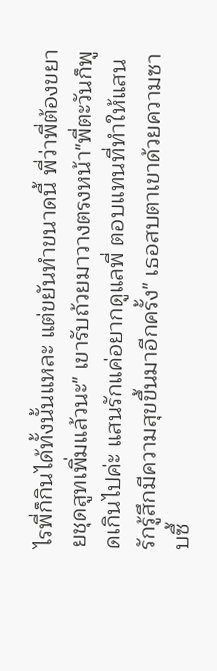ไรพี่ก็กินได้ทั้งนั้นแหละ แต่ขยันทำขนาดนี้ พี่ว่าพี่ต้องขยายชุดสูทเพิ่มแล้วนะ" เขารับถ้วยมาวางตรงหน้า"พี่ตะวันก็พูดเกินไปค่ะ แสนรักแค่อยากดูแลพี่ ตอบแทนที่ทำให้แสนรักรู้สึกมีความสุขขึ้นมาอีกครั้ง" เธอสบตาเขาด้วยความซาบซึ้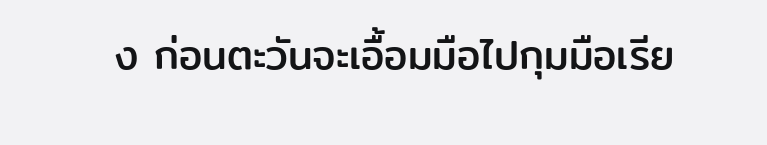ง ก่อนตะวันจะเอื้อมมือไปกุมมือเรีย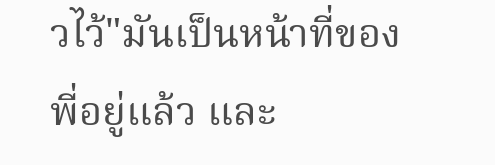วไว้"มันเป็นหน้าที่ของพี่อยู่แล้ว และ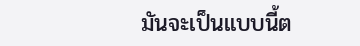มันจะเป็นแบบนี้ต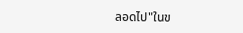ลอดไป"ในข